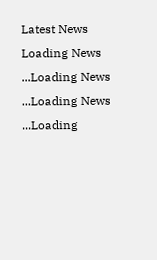Latest News
Loading News ...Loading News ...Loading News ...Loading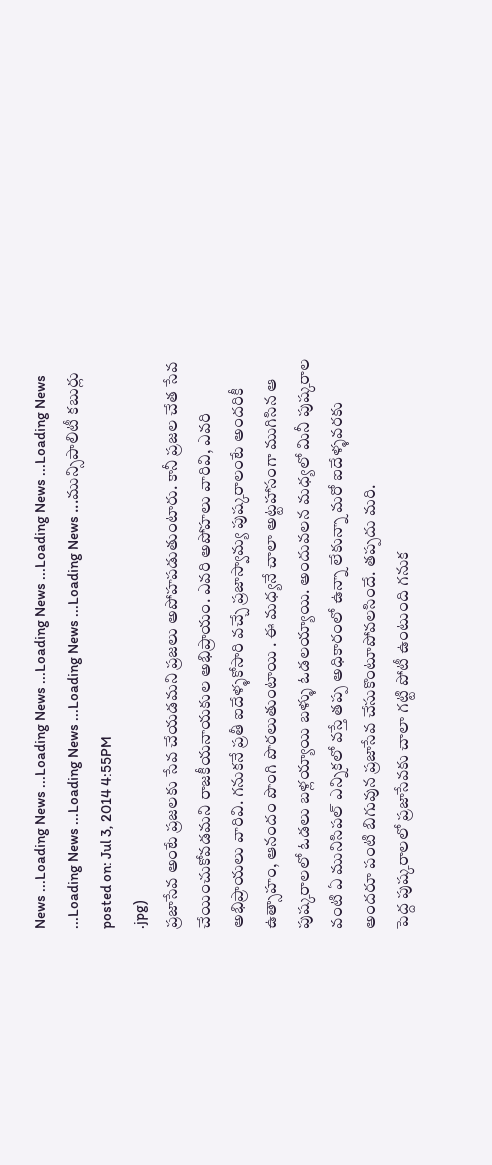News ...Loading News ...Loading News ...Loading News ...Loading News ...Loading News ...Loading News ...Loading News ...Loading News ...Loading News ...మున్సిపాలిటీ కబుర్లు
posted on: Jul 3, 2014 4:55PM
.jpg)
ప్రజాసేవ అంటే ప్రజలకు సేవ చేయడమని ప్రజలు అపోహపడుతుంటారు. కానీ ప్రజల చేత సేవ చేయించుకోవడమని రాజకీయనాయకుల అభిప్రాయం. ఎవరి అపోహలు వారివి, ఎవరి అభిప్రాయలు వారివి. గనుకనే ప్రతీ ఐదేళ్ళకోసారి వచ్చే ప్రజాస్వామ్య పుష్కరాలంటే అందరికీ ఉత్సాహం, ఆనందం పొంగి పొరలుతుంటాయి . ఈ మధ్యనే చాలా అట్టహాసంగా ముగిసిన ఆ పుష్కరాలలో ఓడలు బళ్లయ్యాయి బళ్ళు ఓడలయ్యాయి. అందువలన మధ్యలో మినీ పుష్కరాల వంటి ఏ మునిసిపల్ ఎన్నికలో వస్తే తప్ప అధికారంలో ఉన్నా లేకున్నా మరో ఐదేళ్ళవరకు అందరూ పంటి బిగువున ప్రజాసేవ చేసుకొంటూపోవలసిందే. తప్పదు మరి.
పెద్ద పుష్కరాలలో ప్రజాసేవకు చాలా గట్టి పోటీ ఉంటుంది గనుక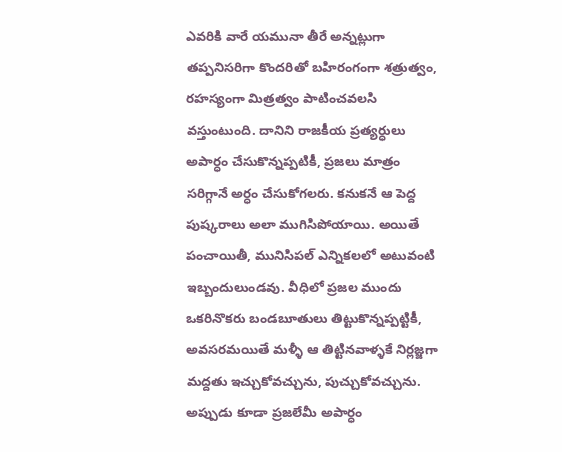ఎవరికి వారే యమునా తీరే అన్నట్లుగా తప్పనిసరిగా కొందరితో బహిరంగంగా శత్రుత్వం, రహస్యంగా మిత్రత్వం పాటించవలసి వస్తుంటుంది. దానిని రాజకీయ ప్రత్యర్ధులు అపార్ధం చేసుకొన్నప్పటికీ, ప్రజలు మాత్రం సరిగ్గానే అర్ధం చేసుకోగలరు. కనుకనే ఆ పెద్ద పుష్కరాలు అలా ముగిసిపోయాయి. అయితే పంచాయితీ, మునిసిపల్ ఎన్నికలలో అటువంటి ఇబ్బందులుండవు. వీధిలో ప్రజల ముందు ఒకరినొకరు బండబూతులు తిట్టుకొన్నప్పట్టికీ, అవసరమయితే మళ్ళీ ఆ తిట్టినవాళ్ళకే నిర్లజ్జగా మద్దతు ఇచ్చుకోవచ్చును, పుచ్చుకోవచ్చును. అప్పుడు కూడా ప్రజలేమీ అపార్ధం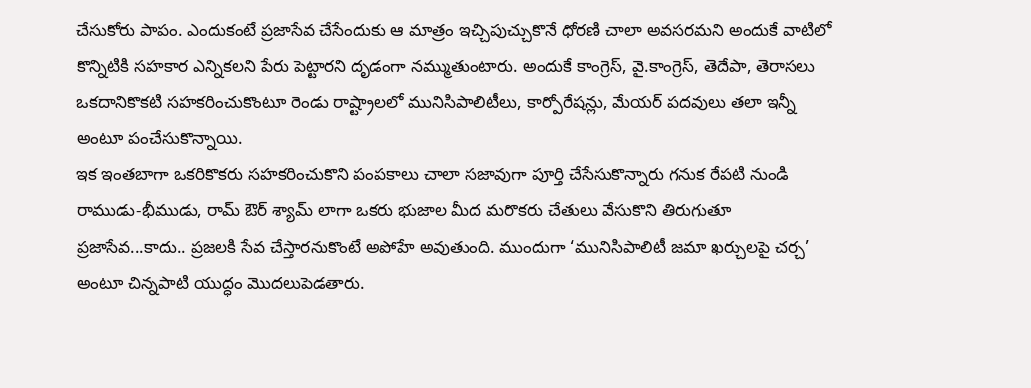చేసుకోరు పాపం. ఎందుకంటే ప్రజాసేవ చేసేందుకు ఆ మాత్రం ఇచ్చిపుచ్చుకొనే ధోరణి చాలా అవసరమని అందుకే వాటిలో కొన్నిటికి సహకార ఎన్నికలని పేరు పెట్టారని దృడంగా నమ్ముతుంటారు. అందుకే కాంగ్రెస్, వై.కాంగ్రెస్, తెదేపా, తెరాసలు ఒకదానికొకటి సహకరించుకొంటూ రెండు రాష్ట్రాలలో మునిసిపాలిటీలు, కార్పోరేషన్లు, మేయర్ పదవులు తలా ఇన్నీ అంటూ పంచేసుకొన్నాయి.
ఇక ఇంతబాగా ఒకరికొకరు సహకరించుకొని పంపకాలు చాలా సజావుగా పూర్తి చేసేసుకొన్నారు గనుక రేపటి నుండి రాముడు-భీముడు, రామ్ ఔర్ శ్యామ్ లాగా ఒకరు భుజాల మీద మరొకరు చేతులు వేసుకొని తిరుగుతూ ప్రజాసేవ...కాదు.. ప్రజలకి సేవ చేస్తారనుకొంటే అపోహే అవుతుంది. ముందుగా ‘మునిసిపాలిటీ జమా ఖర్చులపై చర్చ’ అంటూ చిన్నపాటి యుద్ధం మొదలుపెడతారు.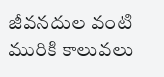జీవనదుల వంటి మురికి కాలువలు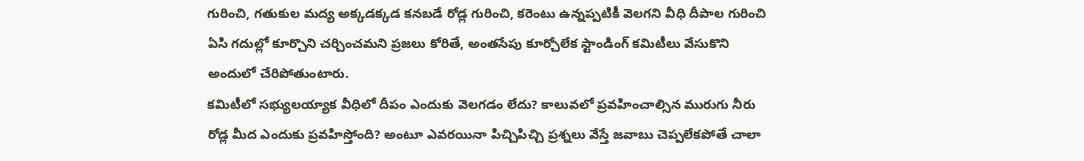గురించి, గతుకుల మద్య అక్కడక్కడ కనబడే రోడ్ల గురించి, కరెంటు ఉన్నప్పటికీ వెలగని వీధి దీపాల గురించి ఏసి గదుల్లో కూర్చొని చర్చించమని ప్రజలు కోరితే, అంతసేపు కూర్చోలేక స్టాండింగ్ కమిటీలు వేసుకొని అందులో చేరిపోతుంటారు.
కమిటీలో సభ్యులయ్యాక వీధిలో దీపం ఎందుకు వెలగడం లేదు? కాలువలో ప్రవహించాల్సిన మురుగు నీరు రోడ్ల మీద ఎందుకు ప్రవహిస్తోంది? అంటూ ఎవరయినా పిచ్చిపిచ్చి ప్రశ్నలు వేస్తే జవాబు చెప్పలేకపోతే చాలా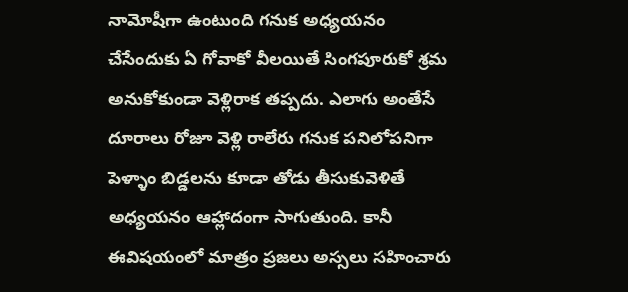నామోషీగా ఉంటుంది గనుక అధ్యయనం చేసేందుకు ఏ గోవాకో వీలయితే సింగపూరుకో శ్రమ అనుకోకుండా వెళ్లిరాక తప్పదు. ఎలాగు అంతేసే దూరాలు రోజూ వెళ్లి రాలేరు గనుక పనిలోపనిగా పెళ్ళాం బిడ్డలను కూడా తోడు తీసుకువెళితే అధ్యయనం ఆహ్లాదంగా సాగుతుంది. కానీ ఈవిషయంలో మాత్రం ప్రజలు అస్సలు సహించారు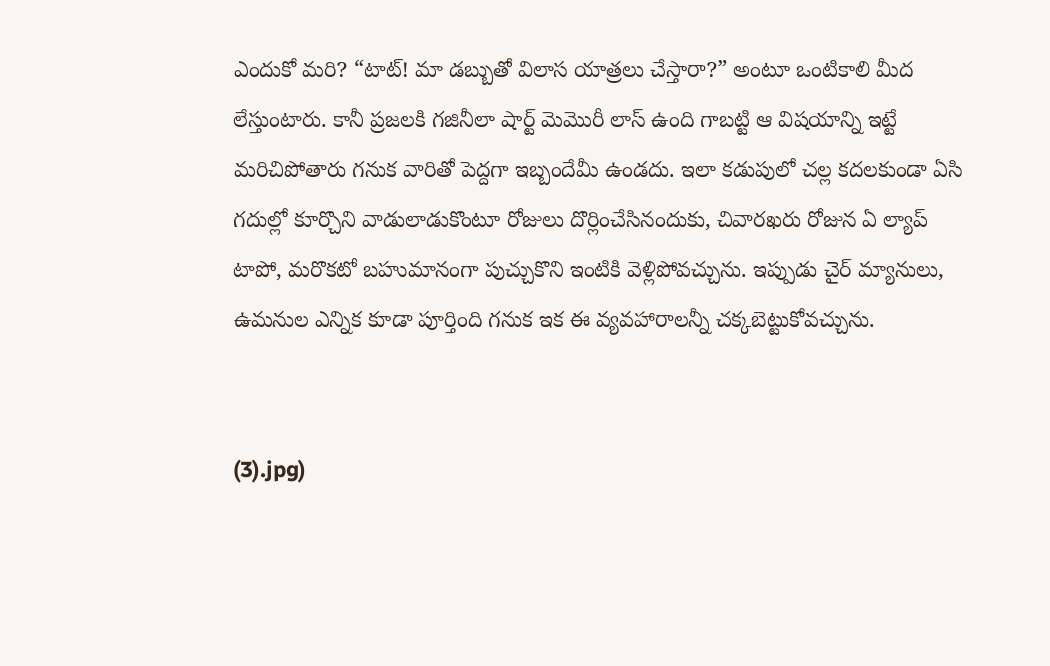ఎందుకో మరి? “టాట్! మా డబ్బుతో విలాస యాత్రలు చేస్తారా?” అంటూ ఒంటికాలి మీద లేస్తుంటారు. కానీ ప్రజలకి గజినీలా షార్ట్ మెమొరీ లాస్ ఉంది గాబట్టి ఆ విషయాన్ని ఇట్టే మరిచిపోతారు గనుక వారితో పెద్దగా ఇబ్బందేమీ ఉండదు. ఇలా కడుపులో చల్ల కదలకుండా ఏసి గదుల్లో కూర్చొని వాడులాడుకొంటూ రోజులు దొర్లించేసినందుకు, చివారఖరు రోజున ఏ ల్యాప్ టాపో, మరొకటో బహుమానంగా పుచ్చుకొని ఇంటికి వెళ్లిపోవచ్చును. ఇప్పుడు చైర్ మ్యానులు, ఉమనుల ఎన్నిక కూడా పూర్తింది గనుక ఇక ఈ వ్యవహారాలన్నీ చక్కబెట్టుకోవచ్చును.


(3).jpg)